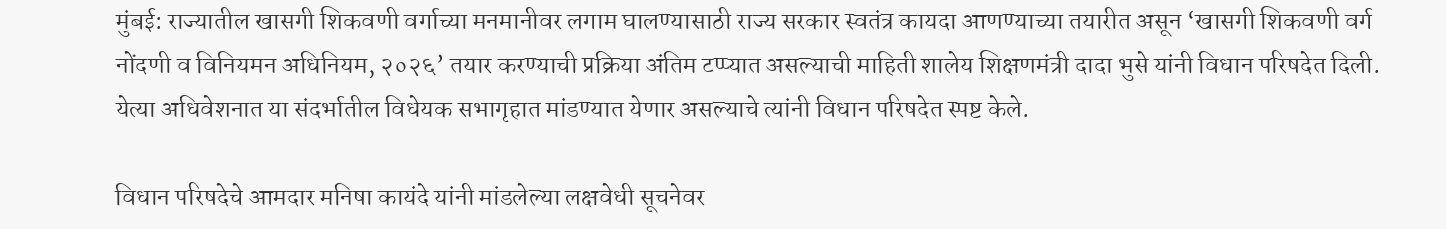मुंबई: राज्यातील खासगी शिकवणी वर्गाच्या मनमानीवर लगाम घालण्यासाठी राज्य सरकार स्वतंत्र कायदा आणण्याच्या तयारीत असून ‘खासगी शिकवणी वर्ग नोंदणी व विनियमन अधिनियम, २०२६’ तयार करण्याची प्रक्रिया अंतिम टप्प्यात असल्याची माहिती शालेय शिक्षणमंत्री दादा भुसे यांनी विधान परिषदेत दिली. येत्या अधिवेशनात या संदर्भातील विधेयक सभागृहात मांडण्यात येणार असल्याचे त्यांनी विधान परिषदेत स्पष्ट केले.

विधान परिषदेचे आमदार मनिषा कायंदे यांनी मांडलेल्या लक्षवेधी सूचनेवर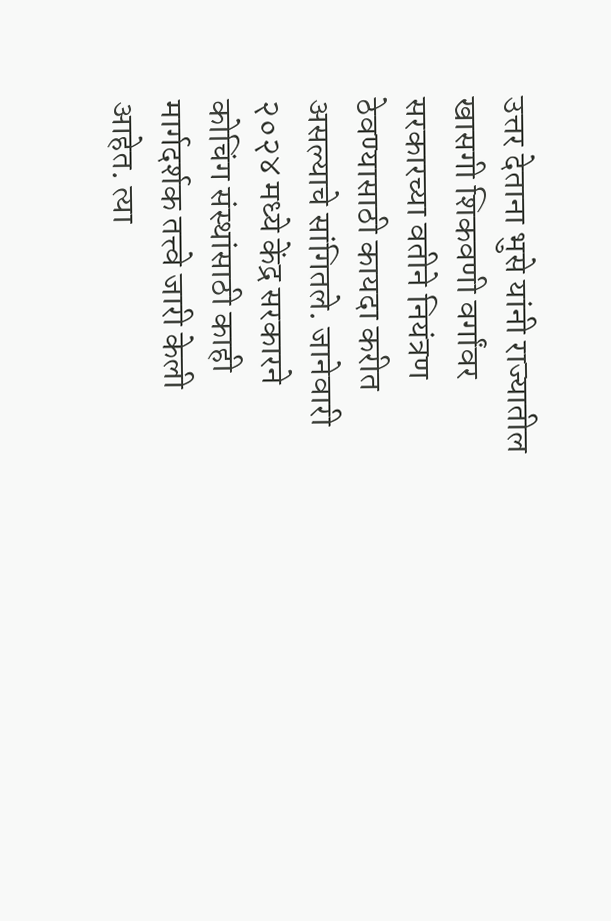उत्तर देताना भुसे यांनी राज्यातील खासगी शिकवणी वर्गांवर सरकारच्या वतीने नियंत्रण ठेवण्यासाठी कायदा करीत असल्याचे सांगितले. जानेवारी २०२४ मध्ये केंद्र सरकारने कोचिंग संस्थांसाठी काही मार्गदर्शक तत्त्वे जारी केली आहेत. त्या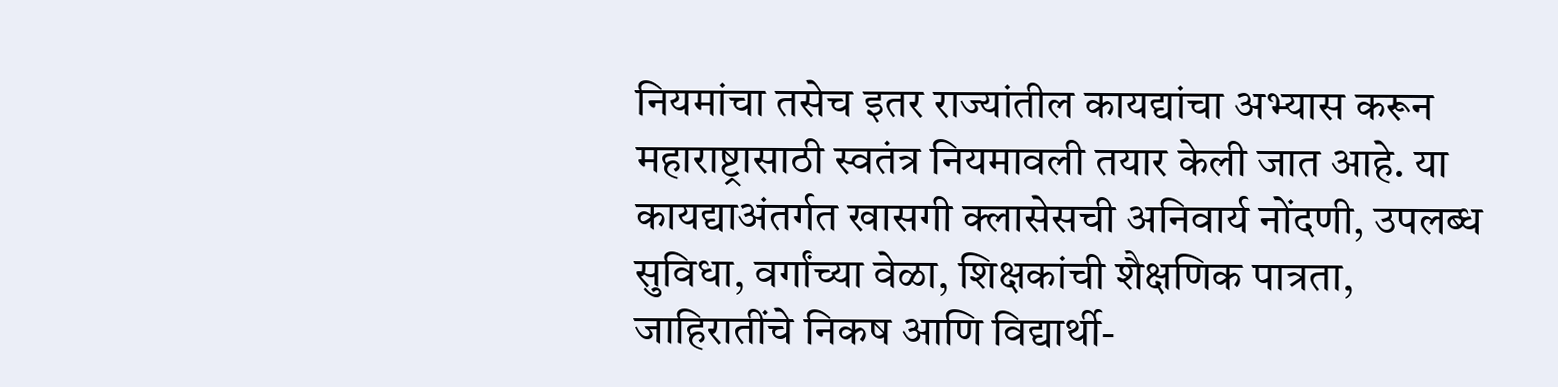नियमांचा तसेच इतर राज्यांतील कायद्यांचा अभ्यास करून महाराष्ट्रासाठी स्वतंत्र नियमावली तयार केली जात आहे. या कायद्याअंतर्गत खासगी क्लासेसची अनिवार्य नोंदणी, उपलब्ध सुविधा, वर्गांच्या वेळा, शिक्षकांची शैक्षणिक पात्रता, जाहिरातींचे निकष आणि विद्यार्थी-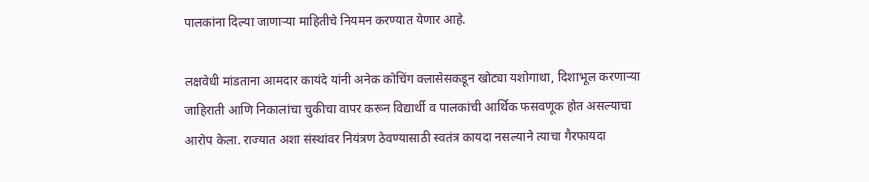पालकांना दिल्या जाणाऱ्या माहितीचे नियमन करण्यात येणार आहे.

लक्षवेधी मांडताना आमदार कायंदे यांनी अनेक कोचिंग क्लासेसकडून खोट्या यशोगाथा, दिशाभूल करणाऱ्या जाहिराती आणि निकालांचा चुकीचा वापर करून विद्यार्थी व पालकांची आर्थिक फसवणूक होत असल्याचा आरोप केला. राज्यात अशा संस्थांवर नियंत्रण ठेवण्यासाठी स्वतंत्र कायदा नसल्याने त्याचा गैरफायदा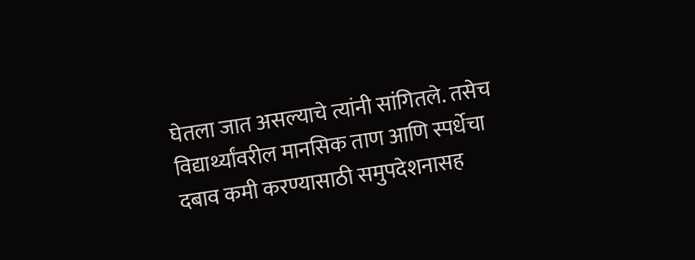घेतला जात असल्याचे त्यांनी सांगितले. तसेच विद्यार्थ्यांवरील मानसिक ताण आणि स्पर्धेचा दबाव कमी करण्यासाठी समुपदेशनासह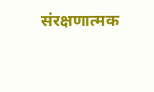संरक्षणात्मक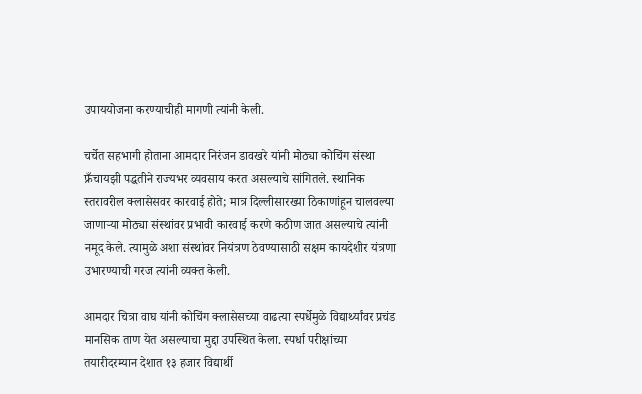उपाययोजना करण्याचीही मागणी त्यांनी केली.

चर्चेत सहभागी होताना आमदार निरंजन डावखरे यांनी मोठ्या कोचिंग संस्था फ्रँचायझी पद्धतीने राज्यभर व्यवसाय करत असल्याचे सांगितले. स्थानिक स्तरावरील क्लासेसवर कारवाई होते; मात्र दिल्लीसारख्या ठिकाणांहून चालवल्या जाणाऱ्या मोठ्या संस्थांवर प्रभावी कारवाई करणे कठीण जात असल्याचे त्यांनी नमूद केले. त्यामुळे अशा संस्थांवर नियंत्रण ठेवण्यासाठी सक्षम कायदेशीर यंत्रणा उभारण्याची गरज त्यांनी व्यक्त केली.

आमदार चित्रा वाघ यांनी कोचिंग क्लासेसच्या वाढत्या स्पर्धेमुळे विद्यार्थ्यांवर प्रचंड मानसिक ताण येत असल्याचा मुद्दा उपस्थित केला. स्पर्धा परीक्षांच्या तयारीदरम्यान देशात १३ हजार विद्यार्थी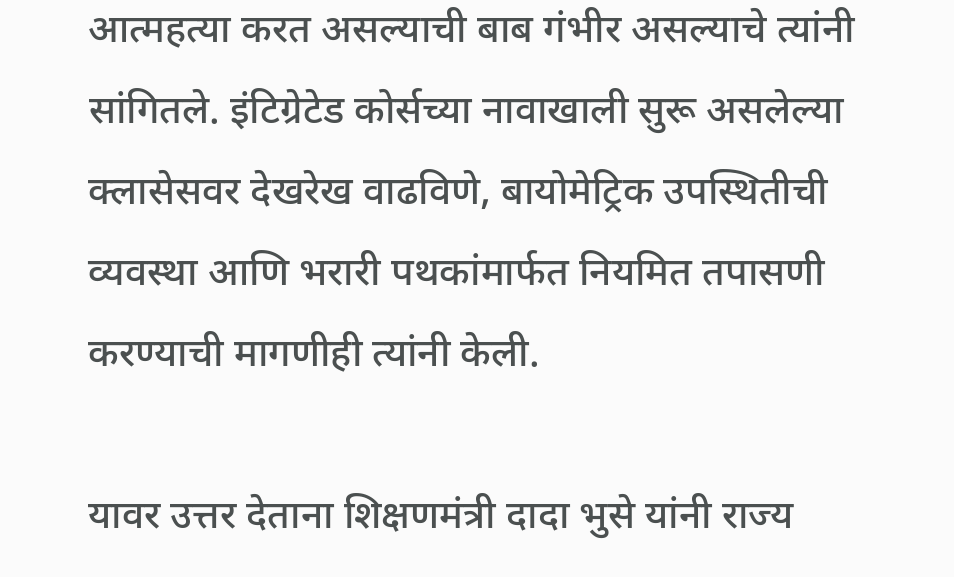आत्महत्या करत असल्याची बाब गंभीर असल्याचे त्यांनी सांगितले. इंटिग्रेटेड कोर्सच्या नावाखाली सुरू असलेल्या क्लासेसवर देखरेख वाढविणे, बायोमेट्रिक उपस्थितीची व्यवस्था आणि भरारी पथकांमार्फत नियमित तपासणी करण्याची मागणीही त्यांनी केली.

यावर उत्तर देताना शिक्षणमंत्री दादा भुसे यांनी राज्य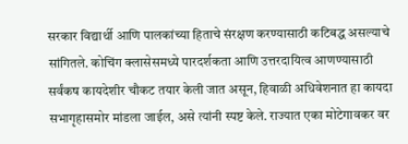सरकार विद्यार्थी आणि पालकांच्या हिताचे संरक्षण करण्यासाठी कटिबद्ध असल्याचे सांगितले. कोचिंग क्लासेसमध्ये पारदर्शकता आणि उत्तरदायित्व आणण्यासाठी सर्वंकष कायदेशीर चौकट तयार केली जात असून, हिवाळी अधिवेशनात हा कायदा सभागृहासमोर मांडला जाईल, असे त्यांनी स्पष्ट केले. राज्यात एका मोटेगावकर वर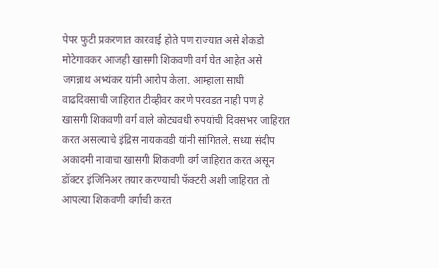पेपर फुटी प्रकरणात कारवाई होते पण राज्यात असे शेकडो मोटेगावकर आजही खासगी शिकवणी वर्ग घेत आहेत असे जगन्नाथ अभ्यंकर यांनी आरोप केला. आम्हाला साधी वाढदिवसाची जाहिरात टीव्हीवर करणे परवडत नाही पण हे खासगी शिकवणी वर्ग वाले कोट्यवधी रुपयांची दिवसभर जाहिरात करत असल्याचे इंद्रिस नायकवडी यांनी सांगितले. सध्या संदीप अकादमी नावाचा खासगी शिकवणी वर्ग जाहिरात करत असून डॉक्टर इंजिनिअर तयार करण्याची फॅक्टरी अशी जाहिरात तो आपल्या शिकवणी वर्गाची करत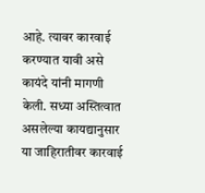आहे. त्यावर कारवाई करण्यात यावी असे कायंदे यांनी मागणी केली. सध्या अस्तित्वात असलेल्या कायद्यानुसार या जाहिरातीवर कारवाई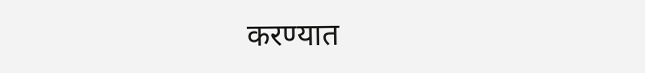करण्यात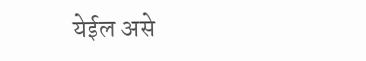येईल असे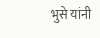भुसे यांनी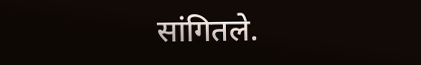सांगितले.